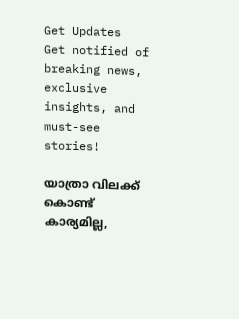Get Updates
Get notified of breaking news, exclusive insights, and must-see stories!

യാത്രാ വിലക്ക് കൊണ്ട് കാര്യമില്ല,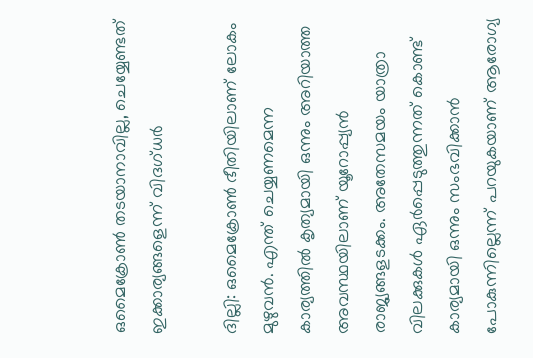ഒമൈക്രോണ്‍ തടയാനാവില്ല, ചെയ്യേണ്ടത് ഇക്കാര്യങ്ങളെന്ന് വിദഗ്ധര്‍

ദില്ലി: ഒമൈക്രോണ്‍ ഭീതിയിലാണ് ലോകം മുഴുവന്‍. എന്ത് ചെയ്യണമെന്ന കാര്യത്തില്‍ കൃത്യമായി ഒന്നും അറിയാത്ത അവസ്ഥയിലാണ് യൂറോപ്പ്യന്‍ രാജ്യങ്ങളടക്കം. അതേസമയം യാത്രാ വിലക്കുകള്‍ ഏര്‍പ്പെടുത്തുന്നത് കൊണ്ട് കാര്യമായി ഒന്നും സംഭവിക്കാന്‍ പോകുന്നില്ലെന്ന് പറയുകയാണ് ആരോഗ്യ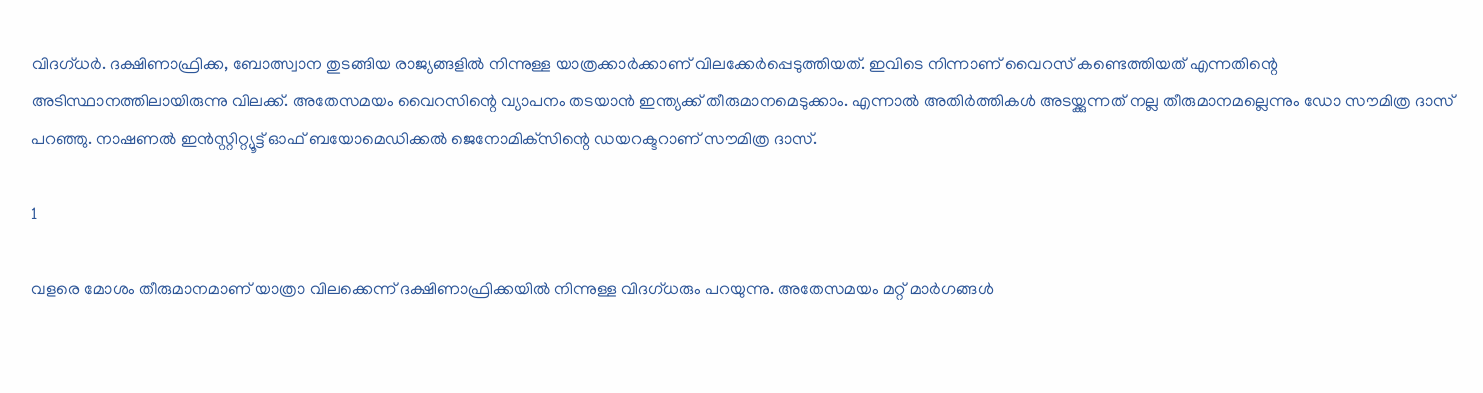വിദഗ്ധര്‍. ദക്ഷിണാഫ്രിക്ക, ബോത്സ്വാന തുടങ്ങിയ രാജ്യങ്ങളില്‍ നിന്നുള്ള യാത്രക്കാര്‍ക്കാണ് വിലക്കേര്‍പ്പെടുത്തിയത്. ഇവിടെ നിന്നാണ് വൈറസ് കണ്ടെത്തിയത് എന്നതിന്റെ അടിസ്ഥാനത്തിലായിരുന്നു വിലക്ക്. അതേസമയം വൈറസിന്റെ വ്യാപനം തടയാന്‍ ഇന്ത്യക്ക് തീരുമാനമെടുക്കാം. എന്നാല്‍ അതിര്‍ത്തികള്‍ അടയ്ക്കുന്നത് നല്ല തീരുമാനമല്ലെന്നും ഡോ സൗമിത്ര ദാസ് പറഞ്ഞു. നാഷണല്‍ ഇന്‍സ്റ്റിറ്റ്യൂട്ട് ഓഫ് ബയോമെഡിക്കല്‍ ജെനോമിക്‌സിന്റെ ഡയറക്ടറാണ് സൗമിത്ര ദാസ്.

1

വളരെ മോശം തീരുമാനമാണ് യാത്രാ വിലക്കെന്ന് ദക്ഷിണാഫ്രിക്കയില്‍ നിന്നുള്ള വിദഗ്ധരും പറയുന്നു. അതേസമയം മറ്റ് മാര്‍ഗങ്ങള്‍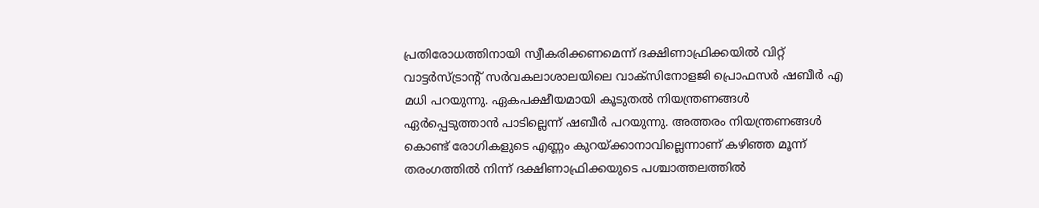പ്രതിരോധത്തിനായി സ്വീകരിക്കണമെന്ന് ദക്ഷിണാഫ്രിക്കയില്‍ വിറ്റ് വാട്ടര്‍സ്ട്രാന്റ് സര്‍വകലാശാലയിലെ വാക്‌സിനോളജി പ്രൊഫസര്‍ ഷബീര്‍ എ മധി പറയുന്നു. ഏകപക്ഷീയമായി കൂടുതല്‍ നിയന്ത്രണങ്ങള്‍ ഏര്‍പ്പെടുത്താന്‍ പാടില്ലെന്ന് ഷബീര്‍ പറയുന്നു. അത്തരം നിയന്ത്രണങ്ങള്‍ കൊണ്ട് രോഗികളുടെ എണ്ണം കുറയ്ക്കാനാവില്ലെന്നാണ് കഴിഞ്ഞ മൂന്ന് തരംഗത്തില്‍ നിന്ന് ദക്ഷിണാഫ്രിക്കയുടെ പശ്ചാത്തലത്തില്‍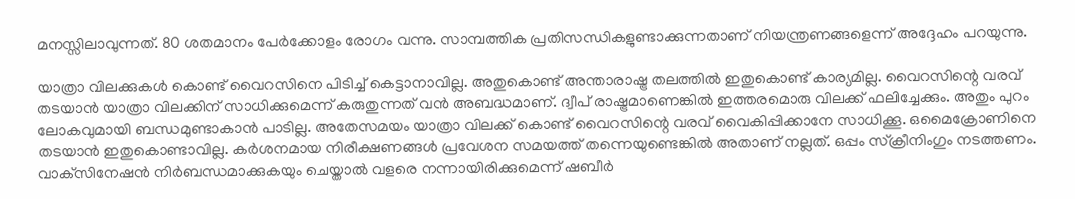മനസ്സിലാവുന്നത്. 80 ശതമാനം പേര്‍ക്കോളം രോഗം വന്നു. സാമ്പത്തിക പ്രതിസന്ധികളുണ്ടാക്കുന്നതാണ് നിയന്ത്രണങ്ങളെന്ന് അദ്ദേഹം പറയുന്നു.

യാത്രാ വിലക്കുകള്‍ കൊണ്ട് വൈറസിനെ പിടിച്ച് കെട്ടാനാവില്ല. അതുകൊണ്ട് അന്താരാഷ്ട്ര തലത്തില്‍ ഇതുകൊണ്ട് കാര്യമില്ല. വൈറസിന്റെ വരവ് തടയാന്‍ യാത്രാ വിലക്കിന് സാധിക്കുമെന്ന് കരുതുന്നത് വന്‍ അബദ്ധമാണ്. ദ്വീപ് രാഷ്ട്രമാണെങ്കില്‍ ഇത്തരമൊരു വിലക്ക് ഫലിച്ചേക്കും. അതും പുറം ലോകവുമായി ബന്ധമുണ്ടാകാന്‍ പാടില്ല. അതേസമയം യാത്രാ വിലക്ക് കൊണ്ട് വൈറസിന്റെ വരവ് വൈകിപ്പിക്കാനേ സാധിക്കൂ. ഒമൈക്രോണിനെ തടയാന്‍ ഇതുകൊണ്ടാവില്ല. കര്‍ശനമായ നിരീക്ഷണങ്ങള്‍ പ്രവേശന സമയത്ത് തന്നെയുണ്ടെങ്കില്‍ അതാണ് നല്ലത്. ഒപ്പം സ്‌ക്രീനിംഗും നടത്തണം. വാക്‌സിനേഷന്‍ നിര്‍ബന്ധമാക്കുകയും ചെയ്താല്‍ വളരെ നന്നായിരിക്കുമെന്ന് ഷബീര്‍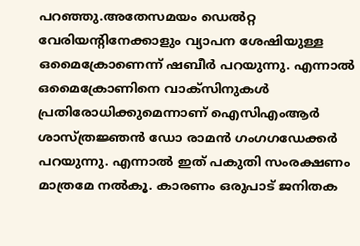പറഞ്ഞു.അതേസമയം ഡെല്‍റ്റ വേരിയന്റിനേക്കാളും വ്യാപന ശേഷിയുള്ള ഒമൈക്രോണെന്ന് ഷബീര്‍ പറയുന്നു. എന്നാല്‍ ഒമൈക്രോണിനെ വാക്‌സിനുകള്‍ പ്രതിരോധിക്കുമെന്നാണ് ഐസിഎംആര്‍ ശാസ്ത്രജ്ഞന്‍ ഡോ രാമന്‍ ഗംഗഗഡേക്കര്‍ പറയുന്നു. എന്നാല്‍ ഇത് പകുതി സംരക്ഷണം മാത്രമേ നല്‍കൂ. കാരണം ഒരുപാട് ജനിതക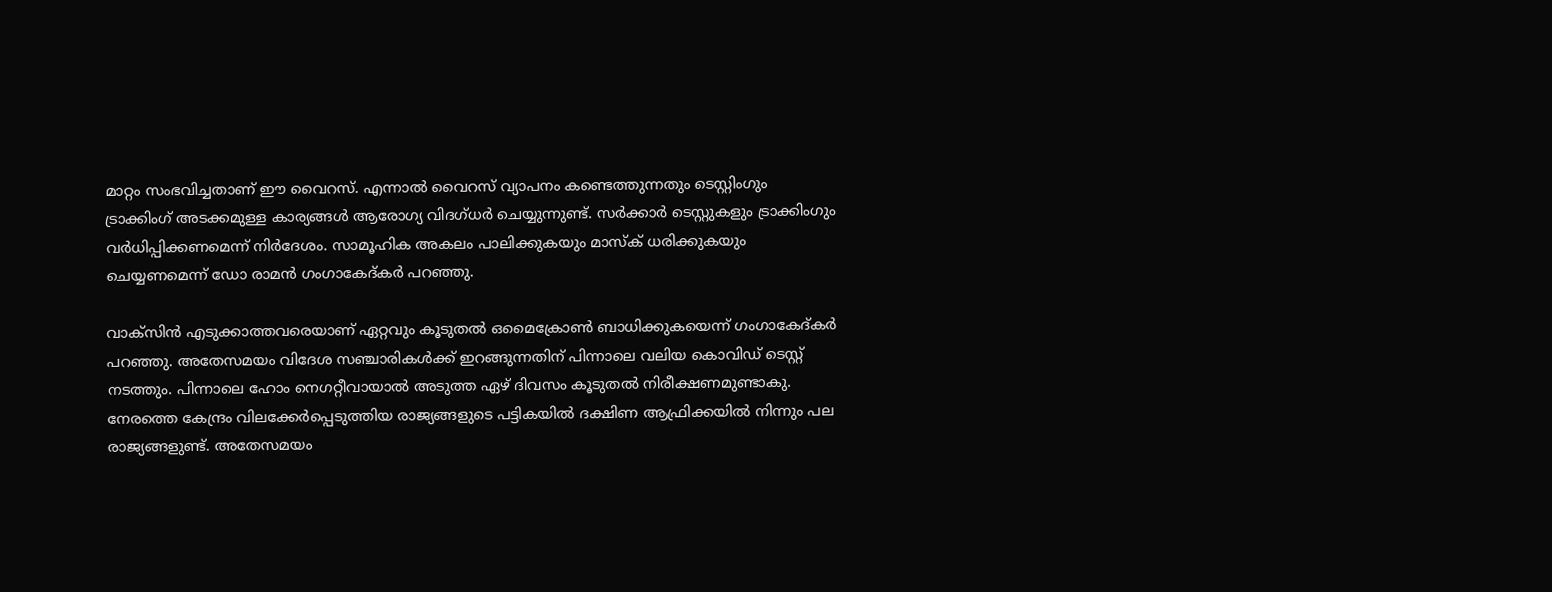മാറ്റം സംഭവിച്ചതാണ് ഈ വൈറസ്. എന്നാല്‍ വൈറസ് വ്യാപനം കണ്ടെത്തുന്നതും ടെസ്റ്റിംഗും ട്രാക്കിംഗ് അടക്കമുള്ള കാര്യങ്ങള്‍ ആരോഗ്യ വിദഗ്ധര്‍ ചെയ്യുന്നുണ്ട്. സര്‍ക്കാര്‍ ടെസ്റ്റുകളും ട്രാക്കിംഗും വര്‍ധിപ്പിക്കണമെന്ന് നിര്‍ദേശം. സാമൂഹിക അകലം പാലിക്കുകയും മാസ്‌ക് ധരിക്കുകയും ചെയ്യണമെന്ന് ഡോ രാമന്‍ ഗംഗാകേദ്കര്‍ പറഞ്ഞു.

വാക്‌സിന്‍ എടുക്കാത്തവരെയാണ് ഏറ്റവും കൂടുതല്‍ ഒമൈക്രോണ്‍ ബാധിക്കുകയെന്ന് ഗംഗാകേദ്കര്‍ പറഞ്ഞു. അതേസമയം വിദേശ സഞ്ചാരികള്‍ക്ക് ഇറങ്ങുന്നതിന് പിന്നാലെ വലിയ കൊവിഡ് ടെസ്റ്റ് നടത്തും. പിന്നാലെ ഹോം നെഗറ്റീവായാല്‍ അടുത്ത ഏഴ് ദിവസം കൂടുതല്‍ നിരീക്ഷണമുണ്ടാകു. നേരത്തെ കേന്ദ്രം വിലക്കേര്‍പ്പെടുത്തിയ രാജ്യങ്ങളുടെ പട്ടികയില്‍ ദക്ഷിണ ആഫ്രിക്കയില്‍ നിന്നും പല രാജ്യങ്ങളുണ്ട്. അതേസമയം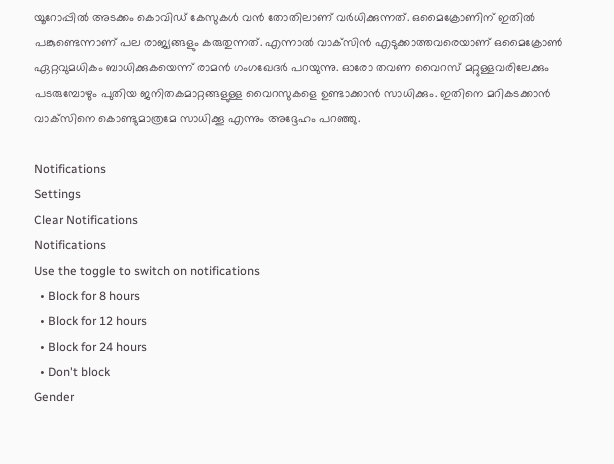യൂറോപ്പില്‍ അടക്കം കൊവിഡ് കേസുകള്‍ വന്‍ തോതിലാണ് വര്‍ധിക്കുന്നത്. ഒമൈക്രോണിന് ഇതില്‍ പങ്കുണ്ടെന്നാണ് പല രാജ്യങ്ങളും കരുതുന്നത്. എന്നാല്‍ വാക്‌സിന്‍ എടുക്കാത്തവരെയാണ് ഒമൈക്രോണ്‍ ഏറ്റവുമധികം ബാധിക്കുകയെന്ന് രാമന്‍ ഗംഗഖേദര്‍ പറയുന്നു. ഓരോ തവണ വൈറസ് മറ്റുള്ളവരിലേക്കും പടരുമ്പോഴും പുതിയ ജനിതകമാറ്റങ്ങളുള്ള വൈറസുകളെ ഉണ്ടാക്കാന്‍ സാധിക്കും. ഇതിനെ മറികടക്കാന്‍ വാക്‌സിനെ കൊണ്ടുമാത്രമേ സാധിക്കൂ എന്നും അദ്ദേഹം പറഞ്ഞു.

Notifications
Settings
Clear Notifications
Notifications
Use the toggle to switch on notifications
  • Block for 8 hours
  • Block for 12 hours
  • Block for 24 hours
  • Don't block
Gender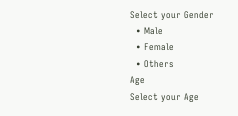Select your Gender
  • Male
  • Female
  • Others
Age
Select your Age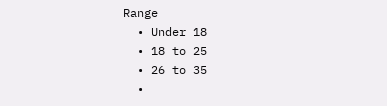Range
  • Under 18
  • 18 to 25
  • 26 to 35
  •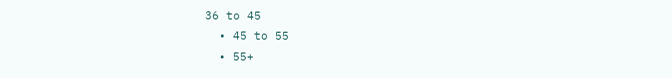36 to 45
  • 45 to 55
  • 55+